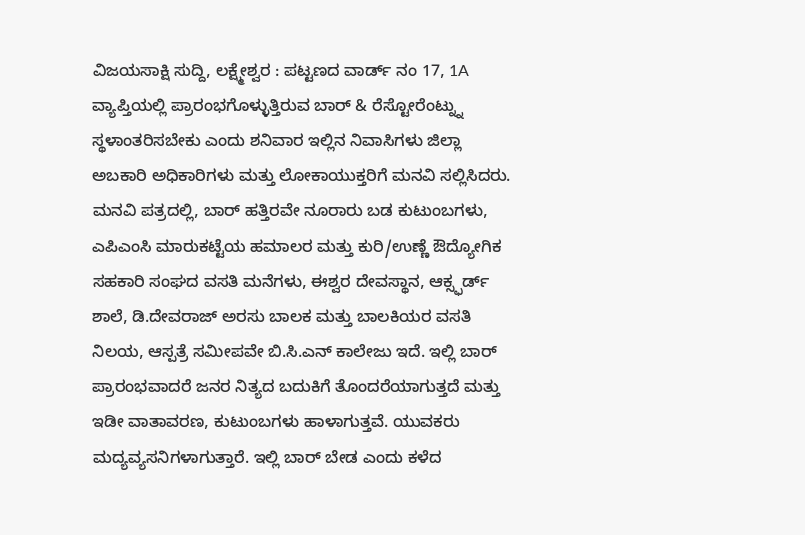ವಿಜಯಸಾಕ್ಷಿ ಸುದ್ದಿ, ಲಕ್ಷ್ಮೇಶ್ವರ : ಪಟ್ಟಣದ ವಾರ್ಡ್ ನಂ 17, 1A ವ್ಯಾಪ್ತಿಯಲ್ಲಿ ಪ್ರಾರಂಭಗೊಳ್ಳುತ್ತಿರುವ ಬಾರ್ & ರೆಸ್ಟೋರೆಂಟ್ನ್ನು ಸ್ಥಳಾಂತರಿಸಬೇಕು ಎಂದು ಶನಿವಾರ ಇಲ್ಲಿನ ನಿವಾಸಿಗಳು ಜಿಲ್ಲಾ ಅಬಕಾರಿ ಅಧಿಕಾರಿಗಳು ಮತ್ತು ಲೋಕಾಯುಕ್ತರಿಗೆ ಮನವಿ ಸಲ್ಲಿಸಿದರು.
ಮನವಿ ಪತ್ರದಲ್ಲಿ, ಬಾರ್ ಹತ್ತಿರವೇ ನೂರಾರು ಬಡ ಕುಟುಂಬಗಳು, ಎಪಿಎಂಸಿ ಮಾರುಕಟ್ಟೆಯ ಹಮಾಲರ ಮತ್ತು ಕುರಿ/ಉಣ್ಣೆ ಔದ್ಯೋಗಿಕ ಸಹಕಾರಿ ಸಂಘದ ವಸತಿ ಮನೆಗಳು, ಈಶ್ವರ ದೇವಸ್ಥಾನ, ಆಕ್ಸ್ಫರ್ಡ್ ಶಾಲೆ, ಡಿ.ದೇವರಾಜ್ ಅರಸು ಬಾಲಕ ಮತ್ತು ಬಾಲಕಿಯರ ವಸತಿ ನಿಲಯ, ಆಸ್ಪತ್ರೆ ಸಮೀಪವೇ ಬಿ.ಸಿ.ಎನ್ ಕಾಲೇಜು ಇದೆ. ಇಲ್ಲಿ ಬಾರ್ ಪ್ರಾರಂಭವಾದರೆ ಜನರ ನಿತ್ಯದ ಬದುಕಿಗೆ ತೊಂದರೆಯಾಗುತ್ತದೆ ಮತ್ತು ಇಡೀ ವಾತಾವರಣ, ಕುಟುಂಬಗಳು ಹಾಳಾಗುತ್ತವೆ. ಯುವಕರು ಮದ್ಯವ್ಯಸನಿಗಳಾಗುತ್ತಾರೆ. ಇಲ್ಲಿ ಬಾರ್ ಬೇಡ ಎಂದು ಕಳೆದ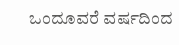ಒಂದೂವರೆ ವರ್ಷದಿಂದ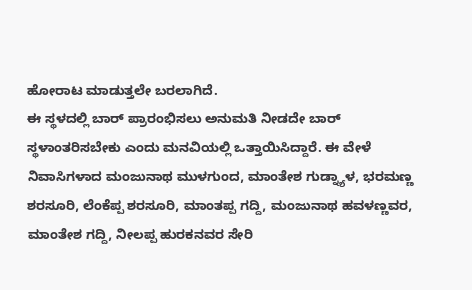ಹೋರಾಟ ಮಾಡುತ್ತಲೇ ಬರಲಾಗಿದೆ.
ಈ ಸ್ಥಳದಲ್ಲಿ ಬಾರ್ ಪ್ರಾರಂಭಿಸಲು ಅನುಮತಿ ನೀಡದೇ ಬಾರ್ ಸ್ಥಳಾಂತರಿಸಬೇಕು ಎಂದು ಮನವಿಯಲ್ಲಿ ಒತ್ತಾಯಿಸಿದ್ದಾರೆ. ಈ ವೇಳೆ ನಿವಾಸಿಗಳಾದ ಮಂಜುನಾಥ ಮುಳಗುಂದ, ಮಾಂತೇಶ ಗುಡ್ನ್ಯಾಳ, ಭರಮಣ್ಣ ಶರಸೂರಿ, ಲೆಂಕೆಪ್ಪ ಶರಸೂರಿ, ಮಾಂತಪ್ಪ ಗದ್ದಿ, ಮಂಜುನಾಥ ಹವಳಣ್ಣವರ, ಮಾಂತೇಶ ಗದ್ದಿ, ನೀಲಪ್ಪ ಹುರಕನವರ ಸೇರಿ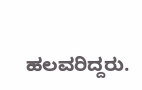ಹಲವರಿದ್ದರು.